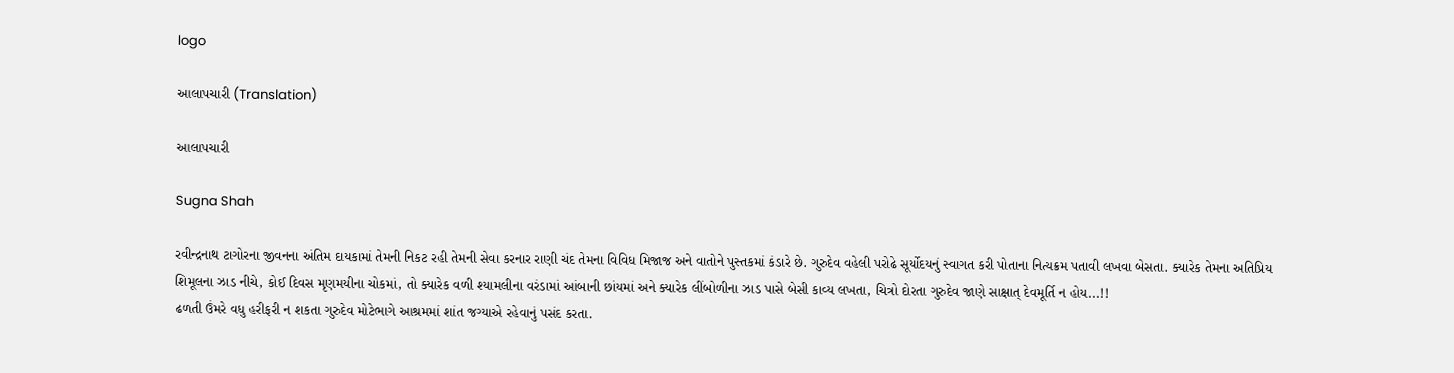logo

આલાપચારી (Translation)

આલાપચારી

Sugna Shah

રવીન્દ્રનાથ ટાગોરના જીવનના અંતિમ દાયકામાં તેમની નિકટ રહી તેમની સેવા કરનાર રાણી ચંદ તેમના વિવિધ મિજાજ અને વાતોને પુસ્તકમાં કંડારે છે. ગુરુદેવ વહેલી પરોઢે સૂર્યોદયનું સ્વાગત કરી પોતાના નિત્યક્રમ પતાવી લખવા બેસતા. ક્યારેક તેમના અતિપ્રિય શિમૂલના ઝાડ નીચે, કોઈ દિવસ મૃણમયીના ચોકમાં, તો ક્યારેક વળી શ્યામલીના વરંડામાં આંબાની છાંયમાં અને ક્યારેક લીંબોળીના ઝાડ પાસે બેસી કાવ્ય લખતા, ચિત્રો દોરતા ગુરુદેવ જાણે સાક્ષાત્ દેવમૂર્તિ ન હોય...!!
ઢળતી ઉંમરે વધુ હરીફરી ન શકતા ગુરુદેવ મોટેભાગે આશ્રમમાં શાંત જગ્યાએ રહેવાનું પસંદ કરતા.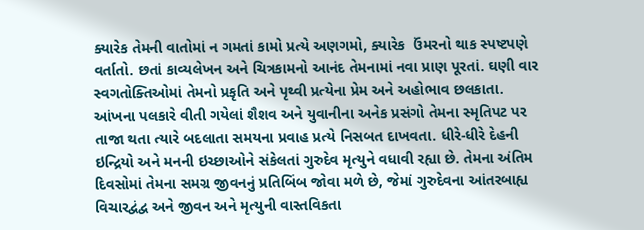ક્યારેક તેમની વાતોમાં ન ગમતાં કામો પ્રત્યે અણગમો, ક્યારેક  ઉંમરનો થાક સ્પષ્ટપણે વર્તાતો. છતાં કાવ્યલેખન અને ચિત્રકામનો આનંદ તેમનામાં નવા પ્રાણ પૂરતાં. ઘણી વાર સ્વગતોક્તિઓમાં તેમનો પ્રકૃતિ અને પૃથ્વી પ્રત્યેના પ્રેમ અને અહોભાવ છલકાતા.
આંખના પલકારે વીતી ગયેલાં શૈશવ અને યુવાનીના અનેક પ્રસંગો તેમના સ્મૃતિપટ પર તાજા થતા ત્યારે બદલાતા સમયના પ્રવાહ પ્રત્યે નિસબત દાખવતા. ધીરે-ધીરે દેહની ઇન્દ્રિયો અને મનની ઇચ્છાઓને સંકેલતાં ગુરુદેવ મૃત્યુને વધાવી રહ્યા છે. તેમના અંતિમ દિવસોમાં તેમના સમગ્ર જીવનનું પ્રતિબિંબ જોવા મળે છે, જેમાં ગુરુદેવના આંતરબાહ્ય વિચારદ્વંદ્વ અને જીવન અને મૃત્યુની વાસ્તવિકતા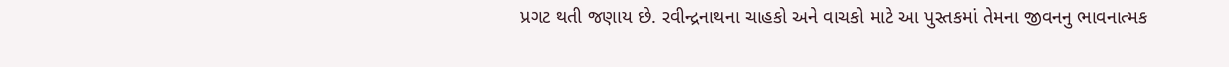પ્રગટ થતી જણાય છે. રવીન્દ્રનાથના ચાહકો અને વાચકો માટે આ પુસ્તકમાં તેમના જીવનનુ ભાવનાત્મક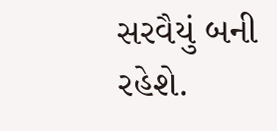સરવૈયું બની રહેશે.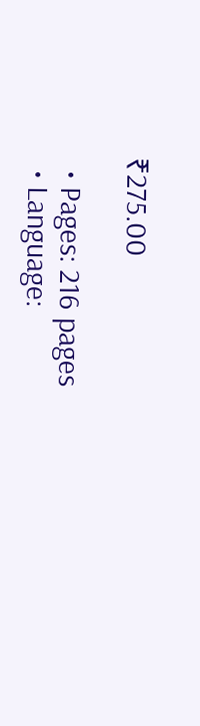₹275.00

  • Pages: 216 pages
  • Language: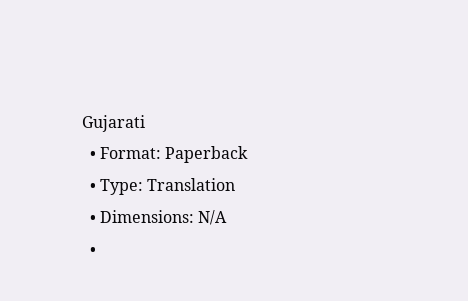Gujarati
  • Format: Paperback
  • Type: Translation
  • Dimensions: N/A
  •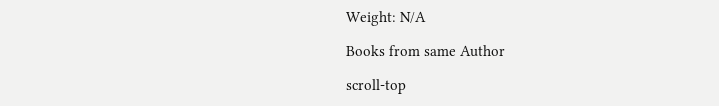Weight: N/A

Books from same Author

scroll-top